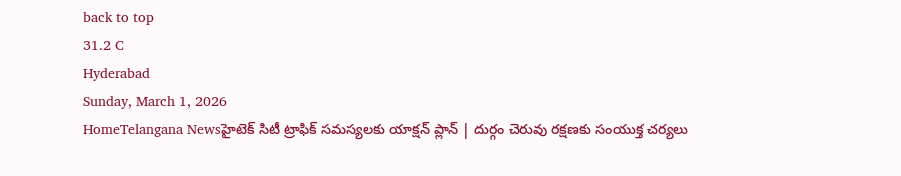back to top
31.2 C
Hyderabad
Sunday, March 1, 2026
HomeTelangana Newsహైటెక్ సిటీ ట్రాఫిక్ సమస్యలకు యాక్షన్ ప్లాన్ | దుర్గం చెరువు రక్షణకు సంయుక్త చర్యలు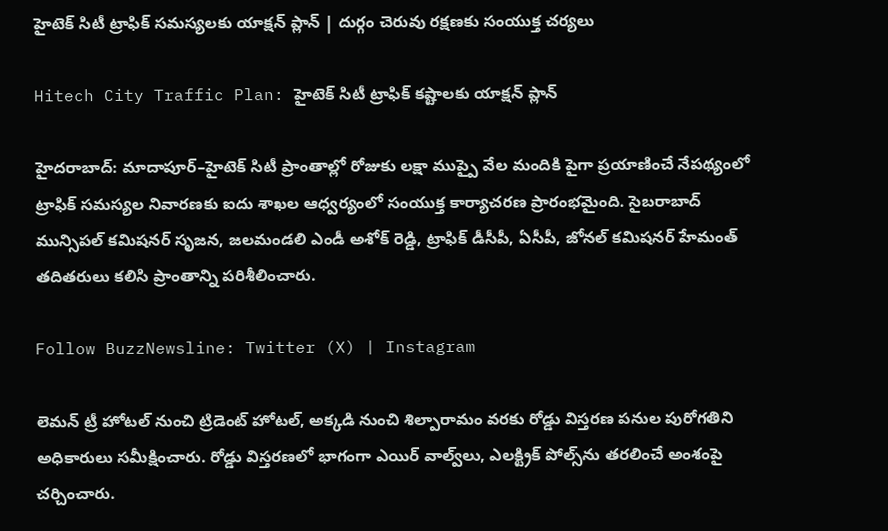హైటెక్ సిటీ ట్రాఫిక్ సమస్యలకు యాక్షన్ ప్లాన్ | దుర్గం చెరువు రక్షణకు సంయుక్త చర్యలు

Hitech City Traffic Plan: హైటెక్ సిటీ ట్రాఫిక్ కష్టాలకు యాక్షన్ ప్లాన్

హైదరాబాద్: మాదాపూర్–హైటెక్ సిటీ ప్రాంతాల్లో రోజుకు లక్షా ముప్పై వేల మందికి పైగా ప్రయాణించే నేపథ్యంలో ట్రాఫిక్ సమస్యల నివారణకు ఐదు శాఖల ఆధ్వర్యంలో సంయుక్త కార్యాచరణ ప్రారంభమైంది. సైబరాబాద్ మున్సిపల్ కమిషనర్ సృజన, జలమండలి ఎండీ అశోక్ రెడ్డి, ట్రాఫిక్ డీసీపీ, ఏసీపీ, జోనల్ కమిషనర్ హేమంత్ తదితరులు కలిసి ప్రాంతాన్ని పరిశీలించారు.

Follow BuzzNewsline: Twitter (X) | Instagram

లెమన్ ట్రీ హోటల్ నుంచి ట్రిడెంట్ హోటల్, అక్కడి నుంచి శిల్పారామం వరకు రోడ్డు విస్తరణ పనుల పురోగతిని అధికారులు సమీక్షించారు. రోడ్డు విస్తరణలో భాగంగా ఎయిర్ వాల్వ్‌లు, ఎలక్ట్రిక్ పోల్స్‌ను తరలించే అంశంపై చర్చించారు.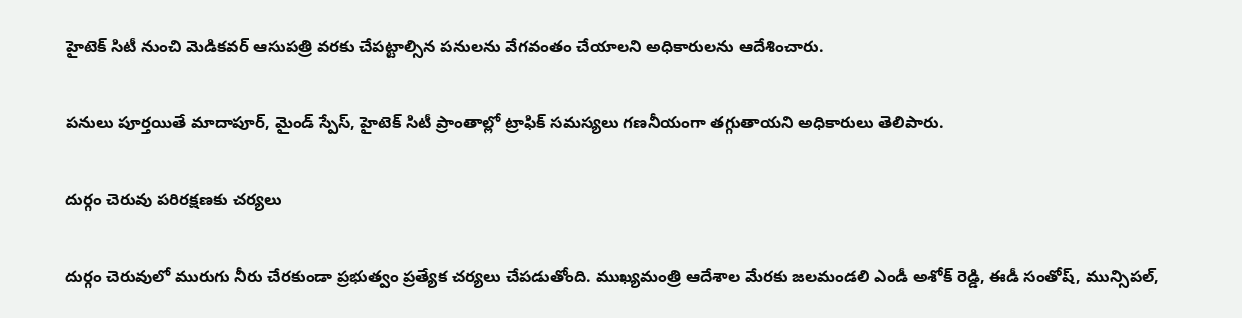హైటెక్ సిటీ నుంచి మెడికవర్ ఆసుపత్రి వరకు చేపట్టాల్సిన పనులను వేగవంతం చేయాలని అధికారులను ఆదేశించారు.

పనులు పూర్తయితే మాదాపూర్, మైండ్ స్పేస్, హైటెక్ సిటీ ప్రాంతాల్లో ట్రాఫిక్ సమస్యలు గణనీయంగా తగ్గుతాయని అధికారులు తెలిపారు.

దుర్గం చెరువు పరిరక్షణకు చర్యలు

దుర్గం చెరువులో మురుగు నీరు చేరకుండా ప్రభుత్వం ప్రత్యేక చర్యలు చేపడుతోంది. ముఖ్యమంత్రి ఆదేశాల మేరకు జలమండలి ఎండీ అశోక్ రెడ్డి, ఈడీ సంతోష్, మున్సిపల్,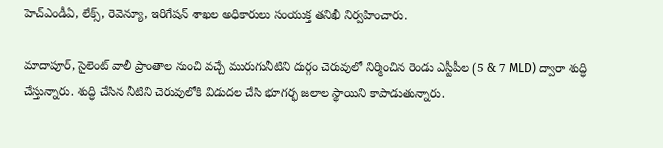హెచ్ఎండీఏ, లేక్స్, రెవెన్యూ, ఇరిగేషన్ శాఖల అధికారులు సంయుక్త తనిఖీ నిర్వహించారు.

మాదాపూర్, సైలెంట్ వాలీ ప్రాంతాల నుంచి వచ్చే మురుగునీటిని దుర్గం చెరువులో నిర్మించిన రెండు ఎస్టీపీల (5 & 7 MLD) ద్వారా శుద్ధి చేస్తున్నారు. శుద్ధి చేసిన నీటిని చెరువులోకి విడుదల చేసి భూగర్భ జలాల స్థాయిని కాపాడుతున్నారు.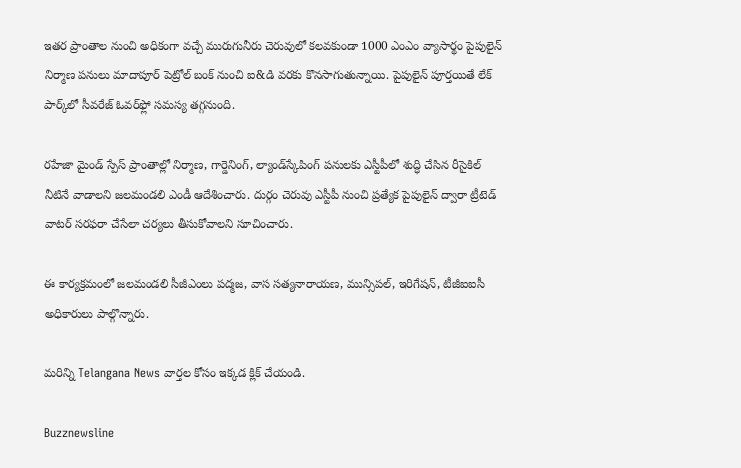ఇతర ప్రాంతాల నుంచి అధికంగా వచ్చే మురుగునీరు చెరువులో కలవకుండా 1000 ఎంఎం వ్యాసార్థం పైపులైన్ నిర్మాణ పనులు మాదాపూర్ పెట్రోల్ బంక్ నుంచి ఐ&డి వరకు కొనసాగుతున్నాయి. పైపులైన్ పూర్తయితే లేక్ పార్క్‌లో సీవరేజ్ ఓవర్‌ఫ్లో సమస్య తగ్గనుంది.

రహేజా మైండ్ స్పేస్ ప్రాంతాల్లో నిర్మాణ, గార్డెనింగ్, ల్యాండ్‌స్కేపింగ్ పనులకు ఎస్టీపీలో శుద్ధి చేసిన రీసైకిల్ నీటినే వాడాలని జలమండలి ఎండీ ఆదేశించారు. దుర్గం చెరువు ఎస్టీపీ నుంచి ప్రత్యేక పైపులైన్ ద్వారా ట్రీటెడ్ వాటర్ సరఫరా చేసేలా చర్యలు తీసుకోవాలని సూచించారు.

ఈ కార్యక్రమంలో జలమండలి సీజీఎంలు పద్మజ, వాస సత్యనారాయణ, మున్సిపల్, ఇరిగేషన్, టీజీఐఐసీ అధికారులు పాల్గొన్నారు.

మరిన్ని Telangana News వార్తల కోసం ఇక్కడ క్లిక్ చేయండి.

Buzznewsline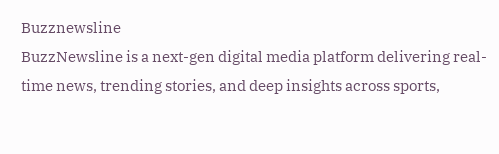Buzznewsline
BuzzNewsline is a next-gen digital media platform delivering real-time news, trending stories, and deep insights across sports,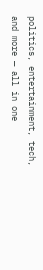politics, entertainment, tech, and more — all in one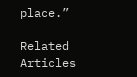place.”

Related Articles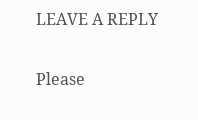LEAVE A REPLY

Please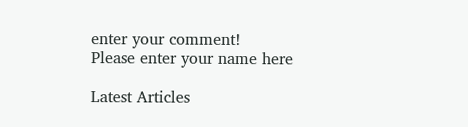enter your comment!
Please enter your name here

Latest Articles